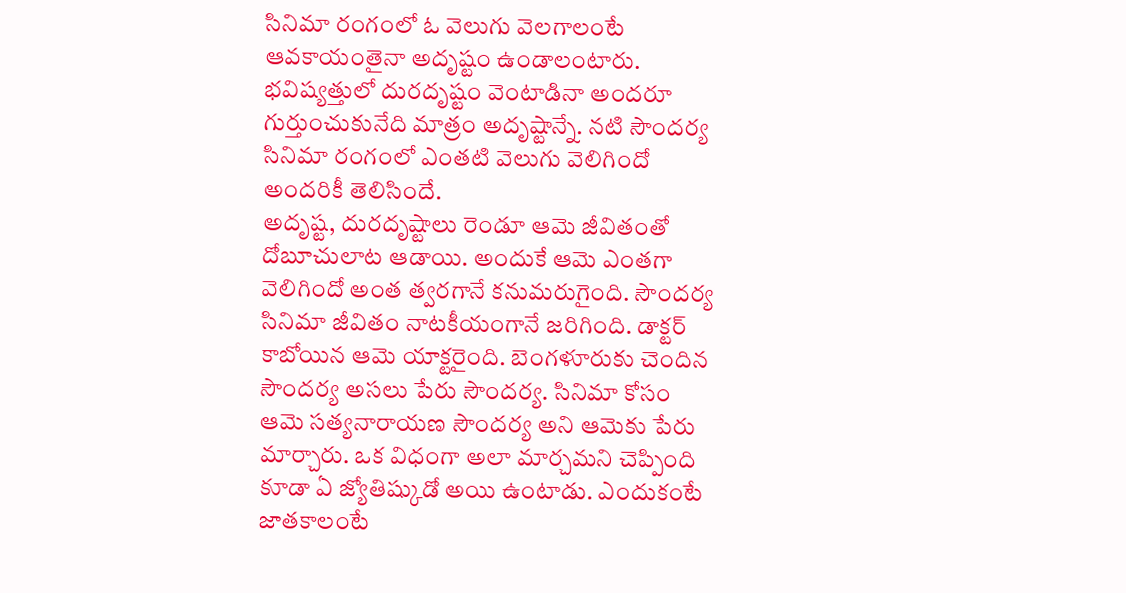సినిమా రంగంలో ఓ వెలుగు వెలగాలంటే ఆవకాయంతైనా అదృష్టం ఉండాలంటారు. భవిష్యత్తులో దురదృష్టం వెంటాడినా అందరూ గుర్తుంచుకునేది మాత్రం అదృష్టాన్నే. నటి సౌందర్య సినిమా రంగంలో ఎంతటి వెలుగు వెలిగిందో అందరికీ తెలిసిందే.
అదృష్ట, దురదృష్టాలు రెండూ ఆమె జీవితంతో దోబూచులాట ఆడాయి. అందుకే ఆమె ఎంతగా వెలిగిందో అంత త్వరగానే కనుమరుగైంది. సౌందర్య సినిమా జీవితం నాటకీయంగానే జరిగింది. డాక్టర్ కాబోయిన ఆమె యాక్టరైంది. బెంగళూరుకు చెందిన సౌందర్య అసలు పేరు సౌందర్య. సినిమా కోసం ఆమె సత్యనారాయణ సౌందర్య అని ఆమెకు పేరు మార్చారు. ఒక విధంగా అలా మార్చమని చెప్పింది కూడా ఏ జ్యోతిష్కుడో అయి ఉంటాడు. ఎందుకంటే జాతకాలంటే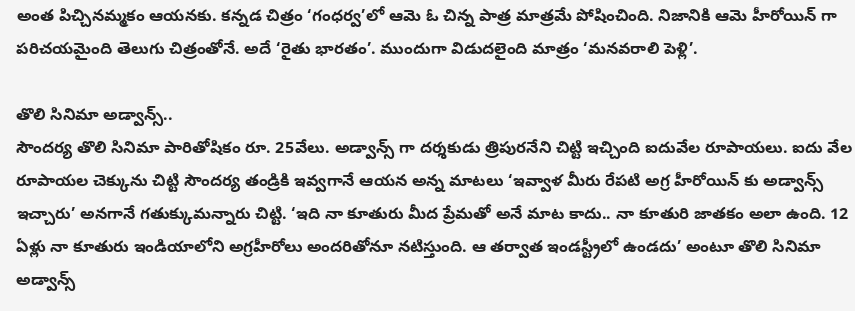అంత పిచ్చినమ్మకం ఆయనకు. కన్నడ చిత్రం ‘గంధర్వ’లో ఆమె ఓ చిన్న పాత్ర మాత్రమే పోషించింది. నిజానికి ఆమె హీరోయిన్ గా పరిచయమైంది తెలుగు చిత్రంతోనే. అదే ‘రైతు భారతం’. ముందుగా విడుదలైంది మాత్రం ‘మనవరాలి పెళ్లి’.

తొలి సినిమా అడ్వాన్స్..
సౌందర్య తొలి సినిమా పారితోషికం రూ. 25వేలు. అడ్వాన్స్ గా దర్శకుడు త్రిపురనేని చిట్టి ఇచ్చింది ఐదువేల రూపాయలు. ఐదు వేల రూపాయల చెక్కును చిట్టి సౌందర్య తండ్రికి ఇవ్వగానే ఆయన అన్న మాటలు ‘ఇవ్వాళ మీరు రేపటి అగ్ర హీరోయిన్ కు అడ్వాన్స్ ఇచ్చారు’ అనగానే గతుక్కుమన్నారు చిట్టి. ‘ఇది నా కూతురు మీద ప్రేమతో అనే మాట కాదు.. నా కూతురి జాతకం అలా ఉంది. 12 ఏళ్లు నా కూతురు ఇండియాలోని అగ్రహీరోలు అందరితోనూ నటిస్తుంది. ఆ తర్వాత ఇండస్ట్రీలో ఉండదు’ అంటూ తొలి సినిమా అడ్వాన్స్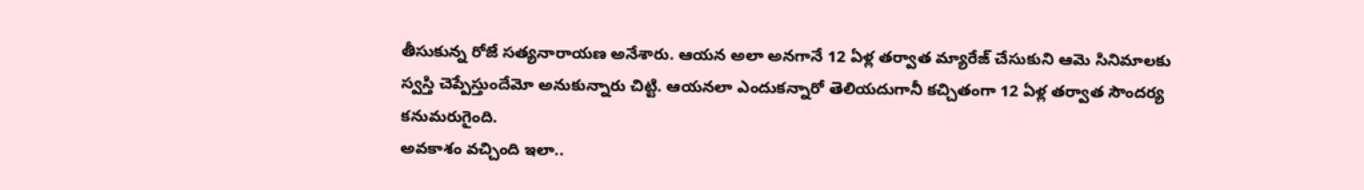తీసుకున్న రోజే సత్యనారాయణ అనేశారు. ఆయన అలా అనగానే 12 ఏళ్ల తర్వాత మ్యారేజ్ చేసుకుని ఆమె సినిమాలకు స్వస్తి చెప్పేస్తుందేమో అనుకున్నారు చిట్టి. ఆయనలా ఎందుకన్నారో తెలియదుగానీ కచ్చితంగా 12 ఏళ్ల తర్వాత సౌందర్య కనుమరుగైంది.
అవకాశం వచ్చింది ఇలా..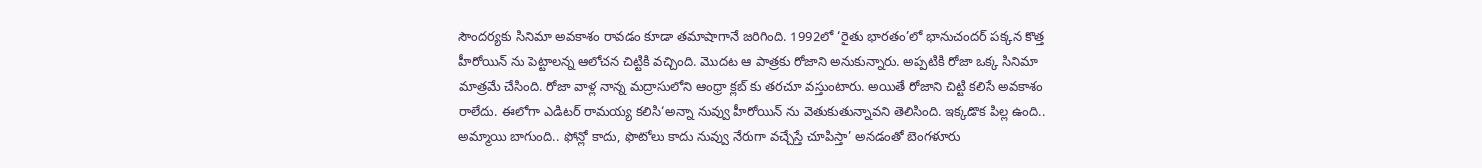సౌందర్యకు సినిమా అవకాశం రావడం కూడా తమాషాగానే జరిగింది. 1992లో ‘రైతు భారతం’లో భానుచందర్ పక్కన కొత్త హీరోయిన్ ను పెట్టాలన్న ఆలోచన చిట్టికి వచ్చింది. మొదట ఆ పాత్రకు రోజాని అనుకున్నారు. అప్పటికి రోజా ఒక్క సినిమా మాత్రమే చేసింది. రోజా వాళ్ల నాన్న మద్రాసులోని ఆంధ్రా క్లబ్ కు తరచూ వస్తుంటారు. అయితే రోజాని చిట్టి కలిసే అవకాశం రాలేదు. ఈలోగా ఎడిటర్ రామయ్య కలిసి‘అన్నా నువ్వు హీరోయిన్ ను వెతుకుతున్నావని తెలిసింది. ఇక్కడొక పిల్ల ఉంది.. అమ్మాయి బాగుంది.. ఫోన్లో కాదు, ఫొటోలు కాదు నువ్వు నేరుగా వచ్చేస్తే చూపిస్తా’ అనడంతో బెంగళూరు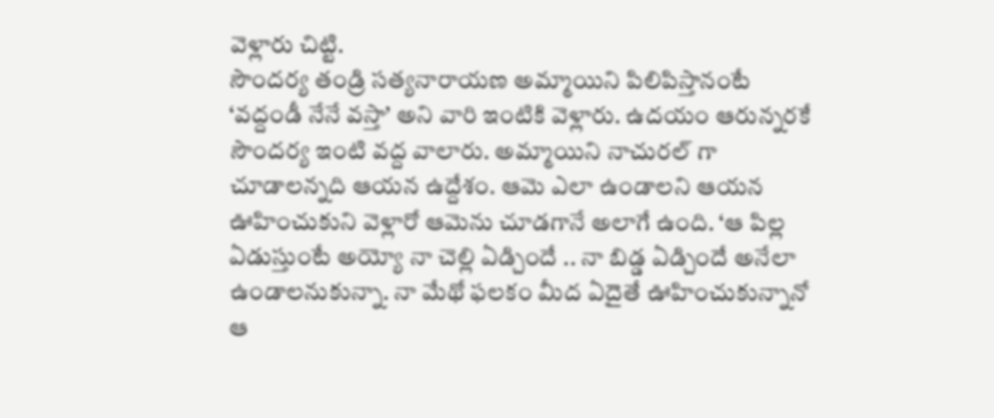వెళ్లారు చిట్టి.
సౌందర్య తండ్రి సత్యనారాయణ అమ్మాయిని పిలిపిస్తానంటే ‘వద్దండీ నేనే వస్తా’ అని వారి ఇంటికి వెళ్లారు. ఉదయం ఆరున్నరకే సౌందర్య ఇంటి వద్ద వాలారు. అమ్మాయిని నాచురల్ గా చూడాలన్నది ఆయన ఉద్దేశం. ఆమె ఎలా ఉండాలని ఆయన ఊహించుకుని వెళ్లారో ఆమెను చూడగానే అలాగే ఉంది. ‘ఆ పిల్ల ఏడుస్తుంటే అయ్యో నా చెల్లి ఏడ్చిందే .. నా బిడ్డ ఏడ్చిందే అనేలా ఉండాలనుకున్నా. నా మేథో ఫలకం మీద ఏదైతే ఊహించుకున్నానో ఆ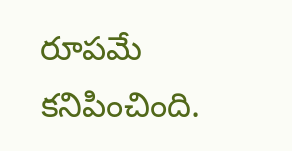రూపమే కనిపించింది.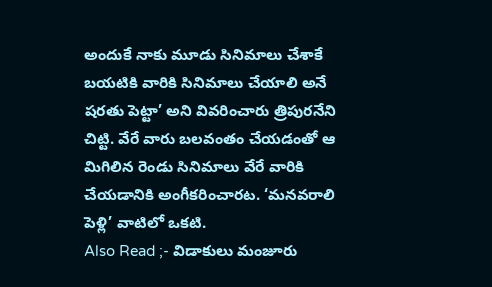అందుకే నాకు మూడు సినిమాలు చేశాకే బయటికి వారికి సినిమాలు చేయాలి అనే షరతు పెట్టా’ అని వివరించారు త్రిపురనేని చిట్టి. వేరే వారు బలవంతం చేయడంతో ఆ మిగిలిన రెండు సినిమాలు వేరే వారికి చేయడానికి అంగీకరించారట. ‘మనవరాలి పెళ్లి’ వాటిలో ఒకటి.
Also Read ;- విడాకులు మంజూరు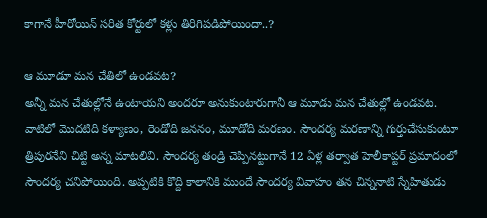కాగానే హీరోయిన్ సరిత కోర్టులో కళ్లు తిరిగిపడిపోయిందా..?

ఆ మూడూ మన చేతిలో ఉండవట?
అన్నీ మన చేతుల్లోనే ఉంటాయని అందరూ అనుకుంటారుగానీ ఆ మూడు మన చేతుల్లో ఉండవట. వాటిలో మొదటిది కళ్యాణం, రెండోది జననం, మూడోది మరణం. సౌందర్య మరణాన్ని గుర్తుచేసుకుంటూ త్రిపురనేని చిట్టి అన్న మాటలివి. సౌందర్య తండ్రి చెప్పినట్టుగానే 12 ఏళ్ల తర్వాత హెలీకాప్టర్ ప్రమాదంలో సౌందర్య చనిపోయింది. అప్పటికి కొద్ది కాలానికి ముందే సౌందర్య వివాహం తన చిన్ననాటి స్నేహితుడు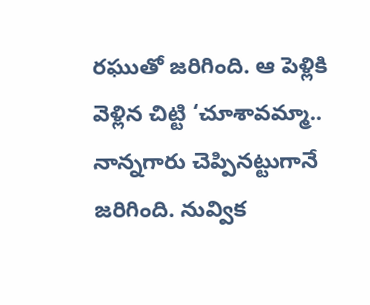రఘుతో జరిగింది. ఆ పెళ్లికి వెళ్లిన చిట్టి ‘చూశావమ్మా.. నాన్నగారు చెప్పినట్టుగానే జరిగింది. నువ్విక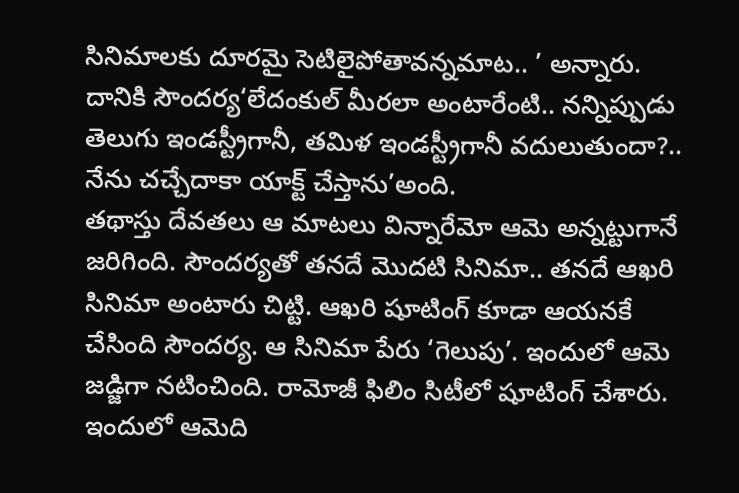సినిమాలకు దూరమై సెటిలైపోతావన్నమాట.. ’ అన్నారు. దానికి సౌందర్య‘లేదంకుల్ మీరలా అంటారేంటి.. నన్నిప్పుడు తెలుగు ఇండస్ట్రీగానీ, తమిళ ఇండస్ట్రీగానీ వదులుతుందా?.. నేను చచ్చేదాకా యాక్ట్ చేస్తాను’అంది.
తథాస్తు దేవతలు ఆ మాటలు విన్నారేమో ఆమె అన్నట్టుగానే జరిగింది. సౌందర్యతో తనదే మొదటి సినిమా.. తనదే ఆఖరి సినిమా అంటారు చిట్టి. ఆఖరి షూటింగ్ కూడా ఆయనకే చేసింది సౌందర్య. ఆ సినిమా పేరు ‘గెలుపు’. ఇందులో ఆమె జడ్జిగా నటించింది. రామోజీ ఫిలిం సిటీలో షూటింగ్ చేశారు. ఇందులో ఆమెది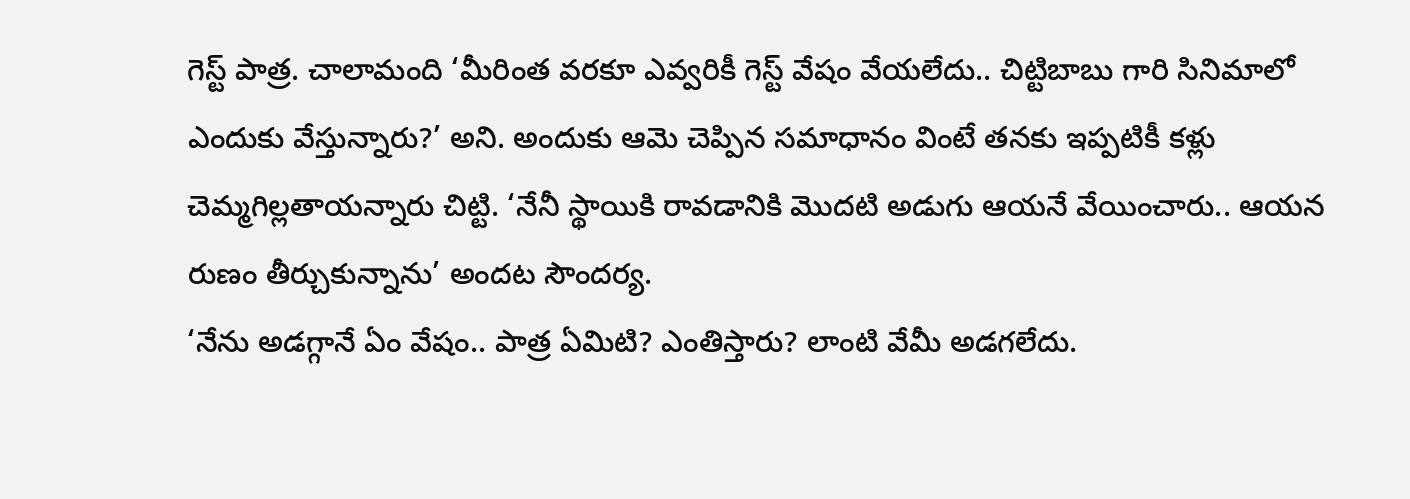గెస్ట్ పాత్ర. చాలామంది ‘మీరింత వరకూ ఎవ్వరికీ గెస్ట్ వేషం వేయలేదు.. చిట్టిబాబు గారి సినిమాలో ఎందుకు వేస్తున్నారు?’ అని. అందుకు ఆమె చెప్పిన సమాధానం వింటే తనకు ఇప్పటికీ కళ్లు చెమ్మగిల్లతాయన్నారు చిట్టి. ‘నేనీ స్థాయికి రావడానికి మొదటి అడుగు ఆయనే వేయించారు.. ఆయన రుణం తీర్చుకున్నాను’ అందట సౌందర్య.
‘నేను అడగ్గానే ఏం వేషం.. పాత్ర ఏమిటి? ఎంతిస్తారు? లాంటి వేమీ అడగలేదు.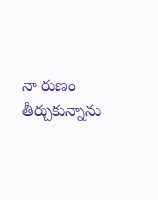నా రుణం తీర్చుకున్నాను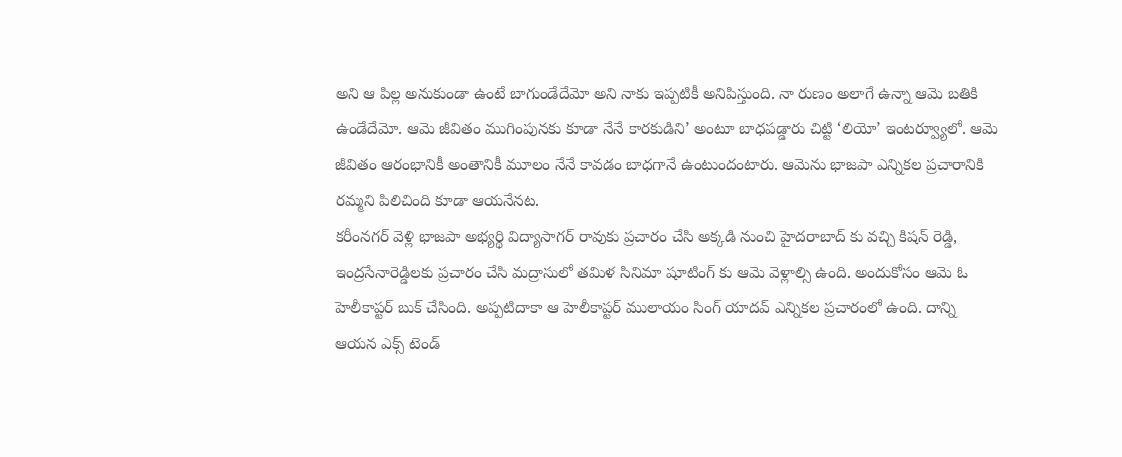అని ఆ పిల్ల అనుకుండా ఉంటే బాగుండేదేమో అని నాకు ఇప్పటికీ అనిపిస్తుంది. నా రుణం అలాగే ఉన్నా ఆమె బతికి ఉండేదేమో. ఆమె జీవితం ముగింపునకు కూడా నేనే కారకుడిని’ అంటూ బాధపడ్డారు చిట్టి ‘లియో’ ఇంటర్వ్యూలో. ఆమె జీవితం ఆరంభానికీ అంతానికీ మూలం నేనే కావడం బాధగానే ఉంటుందంటారు. ఆమెను భాజపా ఎన్నికల ప్రచారానికి రమ్మని పిలిచింది కూడా ఆయనేనట.
కరీంనగర్ వెళ్లి భాజపా అభ్యర్థి విద్యాసాగర్ రావుకు ప్రచారం చేసి అక్కడి నుంచి హైదరాబాద్ కు వచ్చి కిషన్ రెడ్డి, ఇంద్రసేనారెడ్డిలకు ప్రచారం చేసి మద్రాసులో తమిళ సినిమా షూటింగ్ కు ఆమె వెళ్లాల్సి ఉంది. అందుకోసం ఆమె ఓ హెలీకాప్టర్ బుక్ చేసింది. అప్పటిదాకా ఆ హెలీకాప్టర్ ములాయం సింగ్ యాదవ్ ఎన్నికల ప్రచారంలో ఉంది. దాన్ని ఆయన ఎక్స్ టెండ్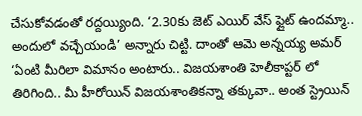చేసుకోవడంతో రద్దయ్యింది. ‘2.30కు జెట్ ఎయిర్ వేస్ ఫ్లైట్ ఉందమ్మా.. అందులో వచ్చేయండి’ అన్నారు చిట్టి. దాంతో ఆమె అన్నయ్య అమర్ ‘ఏంటి మీరిలా విమానం అంటారు.. విజయశాంతి హెలీకాప్టర్ లో తిరిగింది.. మీ హీరోయిన్ విజయశాంతికన్నా తక్కువా.. అంత స్ట్రెయిన్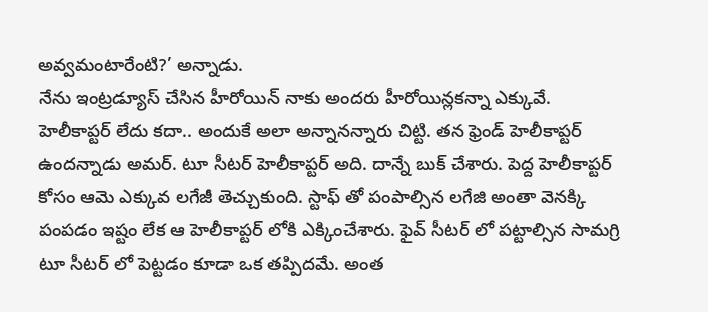అవ్వమంటారేంటి?’ అన్నాడు.
నేను ఇంట్రడ్యూస్ చేసిన హీరోయిన్ నాకు అందరు హీరోయిన్లకన్నా ఎక్కువే. హెలీకాప్టర్ లేదు కదా.. అందుకే అలా అన్నానన్నారు చిట్టి. తన ఫ్రెండ్ హెలీకాప్టర్ ఉందన్నాడు అమర్. టూ సీటర్ హెలీకాప్టర్ అది. దాన్నే బుక్ చేశారు. పెద్ద హెలీకాప్టర్ కోసం ఆమె ఎక్కువ లగేజీ తెచ్చుకుంది. స్టాఫ్ తో పంపాల్సిన లగేజి అంతా వెనక్కి పంపడం ఇష్టం లేక ఆ హెలీకాప్టర్ లోకి ఎక్కించేశారు. ఫైవ్ సీటర్ లో పట్టాల్సిన సామగ్రి టూ సీటర్ లో పెట్టడం కూడా ఒక తప్పిదమే. అంత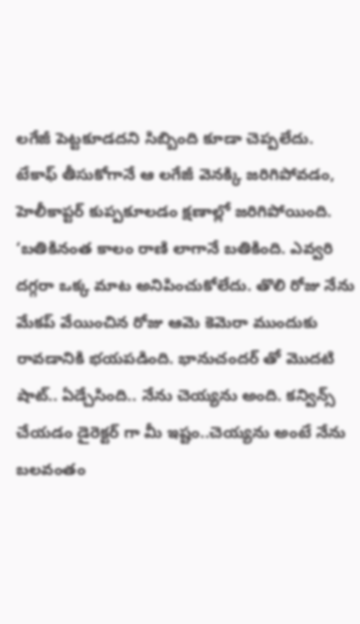లగేజీ పెట్టకూడదని సిబ్బింది కూడా చెప్పలేదు. టేకాఫ్ తీసుకోగానే ఆ లగేజీ వెనక్కి జరిగిపోవడం, హెలీకాప్టర్ కుప్పకూలడం క్షణాల్లో జరిగిపోయింది.
‘బతికినంత కాలం రాణి లాగానే బతికింది. ఎవ్వరి దగ్గరా ఒక్క మాట అనిపించుకోలేదు. తొలి రోజు నేను మేకప్ వేయించిన రోజు ఆమె కెమెరా ముందుకు రావడానికి భయపడింది. భానుచందర్ తో మొదటి షాట్.. ఏడ్చేసింది.. నేను చెయ్యను అంది. కన్విన్స్ చేయడం డైరెక్టర్ గా మీ ఇష్టం..చెయ్యను అంటే నేను బలవంతం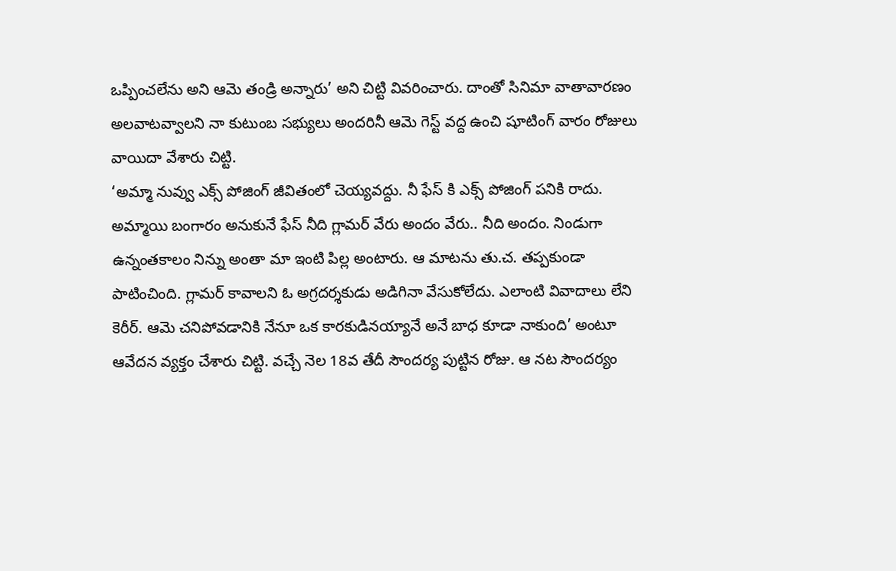ఒప్పించలేను అని ఆమె తండ్రి అన్నారు’ అని చిట్టి వివరించారు. దాంతో సినిమా వాతావారణం అలవాటవ్వాలని నా కుటుంబ సభ్యులు అందరినీ ఆమె గెస్ట్ వద్ద ఉంచి షూటింగ్ వారం రోజులు వాయిదా వేశారు చిట్టి.
‘అమ్మా నువ్వు ఎక్స్ పోజింగ్ జీవితంలో చెయ్యవద్దు. నీ ఫేస్ కి ఎక్స్ పోజింగ్ పనికి రాదు. అమ్మాయి బంగారం అనుకునే ఫేస్ నీది గ్లామర్ వేరు అందం వేరు.. నీది అందం. నిండుగా ఉన్నంతకాలం నిన్ను అంతా మా ఇంటి పిల్ల అంటారు. ఆ మాటను తు.చ. తప్పకుండా పాటించింది. గ్లామర్ కావాలని ఓ అగ్రదర్శకుడు అడిగినా వేసుకోలేదు. ఎలాంటి వివాదాలు లేని కెరీర్. ఆమె చనిపోవడానికి నేనూ ఒక కారకుడినయ్యానే అనే బాధ కూడా నాకుంది’ అంటూ ఆవేదన వ్యక్తం చేశారు చిట్టి. వచ్చే నెల 18వ తేదీ సౌందర్య పుట్టిన రోజు. ఆ నట సౌందర్యం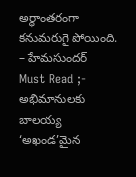అర్ధాంతరంగా కనుమరుగై పోయింది.
– హేమసుందర్
Must Read ;- అభిమానులకు బాలయ్య ‘అఖండ’మైన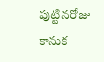పుట్టినరోజు కానుక